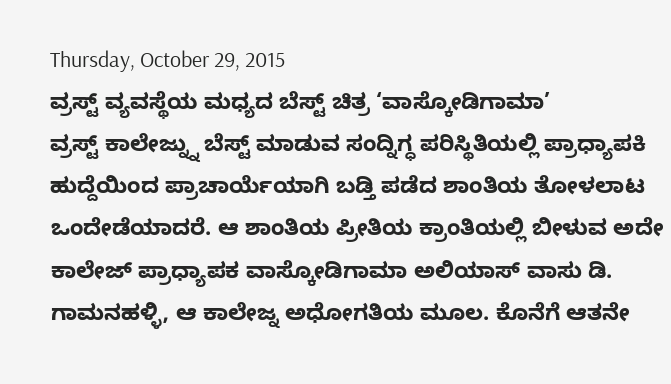Thursday, October 29, 2015
ವ್ರಸ್ಟ್ ವ್ಯವಸ್ಥೆಯ ಮಧ್ಯದ ಬೆಸ್ಟ್ ಚಿತ್ರ ‘ವಾಸ್ಕೋಡಿಗಾಮಾ’
ವ್ರಸ್ಟ್ ಕಾಲೇಜ್ನ್ನು ಬೆಸ್ಟ್ ಮಾಡುವ ಸಂದ್ನಿಗ್ಧ ಪರಿಸ್ಥಿತಿಯಲ್ಲಿ ಪ್ರಾಧ್ಯಾಪಕಿ ಹುದ್ದೆಯಿಂದ ಪ್ರಾಚಾರ್ಯೆಯಾಗಿ ಬಡ್ತಿ ಪಡೆದ ಶಾಂತಿಯ ತೋಳಲಾಟ ಒಂದೇಡೆಯಾದರೆ. ಆ ಶಾಂತಿಯ ಪ್ರೀತಿಯ ಕ್ರಾಂತಿಯಲ್ಲಿ ಬೀಳುವ ಅದೇ ಕಾಲೇಜ್ ಪ್ರಾಧ್ಯಾಪಕ ವಾಸ್ಕೋಡಿಗಾಮಾ ಅಲಿಯಾಸ್ ವಾಸು ಡಿ. ಗಾಮನಹಳ್ಳಿ, ಆ ಕಾಲೇಜ್ನ ಅಧೋಗತಿಯ ಮೂಲ. ಕೊನೆಗೆ ಆತನೇ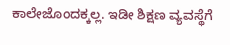ಕಾಲೇಜೊಂದಕ್ಕಲ್ಲ. ಇಡೀ ಶಿಕ್ಷಣ ವ್ಯವಸ್ಥೆಗೆ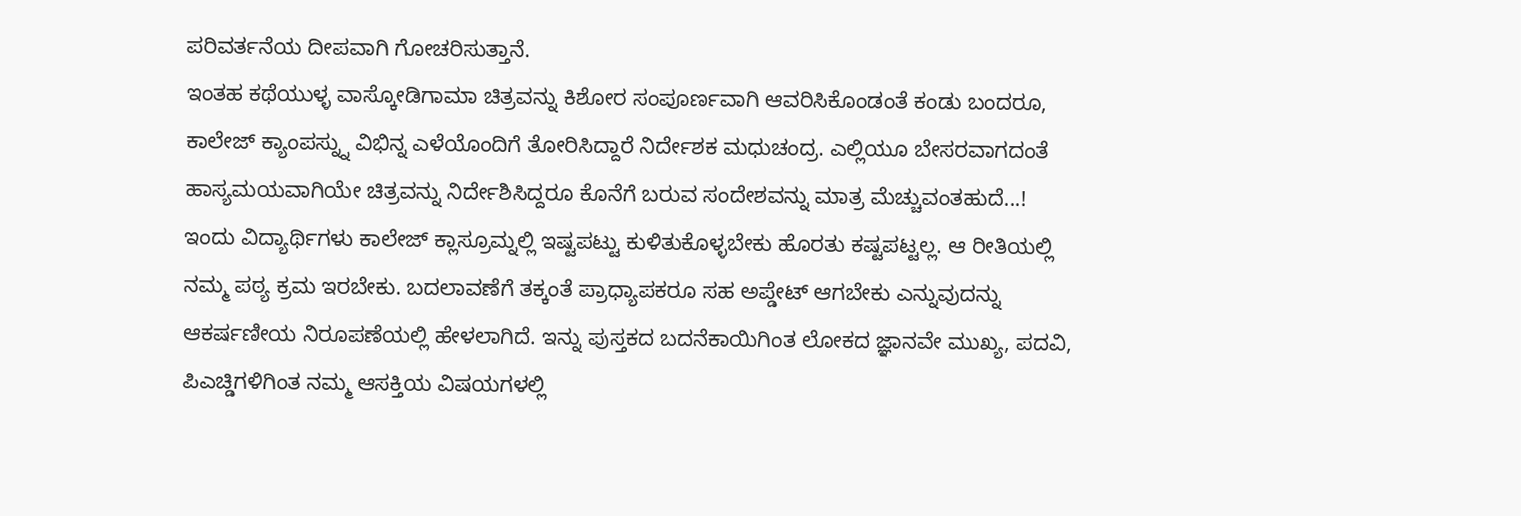ಪರಿವರ್ತನೆಯ ದೀಪವಾಗಿ ಗೋಚರಿಸುತ್ತಾನೆ.
ಇಂತಹ ಕಥೆಯುಳ್ಳ ವಾಸ್ಕೋಡಿಗಾಮಾ ಚಿತ್ರವನ್ನು ಕಿಶೋರ ಸಂಪೂರ್ಣವಾಗಿ ಆವರಿಸಿಕೊಂಡಂತೆ ಕಂಡು ಬಂದರೂ, ಕಾಲೇಜ್ ಕ್ಯಾಂಪಸ್ನ್ನು ವಿಭಿನ್ನ ಎಳೆಯೊಂದಿಗೆ ತೋರಿಸಿದ್ದಾರೆ ನಿರ್ದೇಶಕ ಮಧುಚಂದ್ರ. ಎಲ್ಲಿಯೂ ಬೇಸರವಾಗದಂತೆ ಹಾಸ್ಯಮಯವಾಗಿಯೇ ಚಿತ್ರವನ್ನು ನಿರ್ದೇಶಿಸಿದ್ದರೂ ಕೊನೆಗೆ ಬರುವ ಸಂದೇಶವನ್ನು ಮಾತ್ರ ಮೆಚ್ಚುವಂತಹುದೆ...!
ಇಂದು ವಿದ್ಯಾರ್ಥಿಗಳು ಕಾಲೇಜ್ ಕ್ಲಾಸ್ರೂಮ್ನಲ್ಲಿ ಇಷ್ಟಪಟ್ಟು ಕುಳಿತುಕೊಳ್ಳಬೇಕು ಹೊರತು ಕಷ್ಟಪಟ್ಟಲ್ಲ. ಆ ರೀತಿಯಲ್ಲಿ ನಮ್ಮ ಪಠ್ಯ ಕ್ರಮ ಇರಬೇಕು. ಬದಲಾವಣೆಗೆ ತಕ್ಕಂತೆ ಪ್ರಾಧ್ಯಾಪಕರೂ ಸಹ ಅಪ್ಡೇಟ್ ಆಗಬೇಕು ಎನ್ನುವುದನ್ನು ಆಕರ್ಷಣೀಯ ನಿರೂಪಣೆಯಲ್ಲಿ ಹೇಳಲಾಗಿದೆ. ಇನ್ನು ಪುಸ್ತಕದ ಬದನೆಕಾಯಿಗಿಂತ ಲೋಕದ ಜ್ಞಾನವೇ ಮುಖ್ಯ, ಪದವಿ, ಪಿಎಚ್ಡಿಗಳಿಗಿಂತ ನಮ್ಮ ಆಸಕ್ತಿಯ ವಿಷಯಗಳಲ್ಲಿ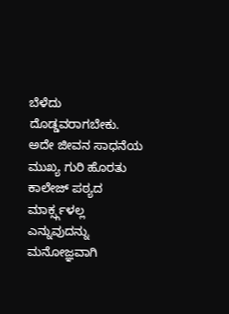ಬೆಳೆದು ದೊಡ್ಡವರಾಗಬೇಕು. ಅದೇ ಜೀವನ ಸಾಧನೆಯ ಮುಖ್ಯ ಗುರಿ ಹೊರತು ಕಾಲೇಜ್ ಪಠ್ಯದ ಮಾರ್ಕ್ಸ್ಗಳಲ್ಲ ಎನ್ನುವುದನ್ನು ಮನೋಜ್ಞವಾಗಿ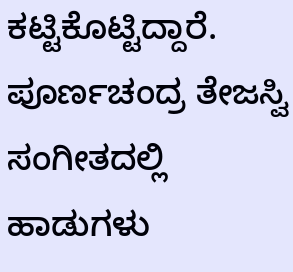ಕಟ್ಟಿಕೊಟ್ಟಿದ್ದಾರೆ.
ಪೂರ್ಣಚಂದ್ರ ತೇಜಸ್ವಿ ಸಂಗೀತದಲ್ಲಿ ಹಾಡುಗಳು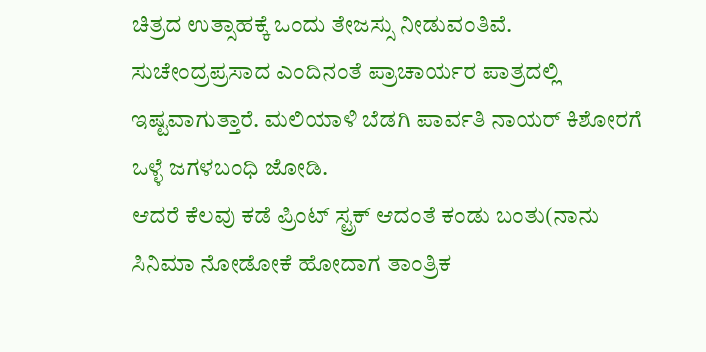ಚಿತ್ರದ ಉತ್ಸಾಹಕ್ಕೆ ಒಂದು ತೇಜಸ್ಸು ನೀಡುವಂತಿವೆ. ಸುಚೇಂದ್ರಪ್ರಸಾದ ಎಂದಿನಂತೆ ಪ್ರಾಚಾರ್ಯರ ಪಾತ್ರದಲ್ಲಿ ಇಷ್ಟವಾಗುತ್ತಾರೆ. ಮಲಿಯಾಳಿ ಬೆಡಗಿ ಪಾರ್ವತಿ ನಾಯರ್ ಕಿಶೋರಗೆ ಒಳ್ಳೆ ಜಗಳಬಂಧಿ ಜೋಡಿ.
ಆದರೆ ಕೆಲವು ಕಡೆ ಪ್ರಿಂಟ್ ಸ್ಟ್ರಕ್ ಆದಂತೆ ಕಂಡು ಬಂತು(ನಾನು ಸಿನಿಮಾ ನೋಡೋಕೆ ಹೋದಾಗ ತಾಂತ್ರಿಕ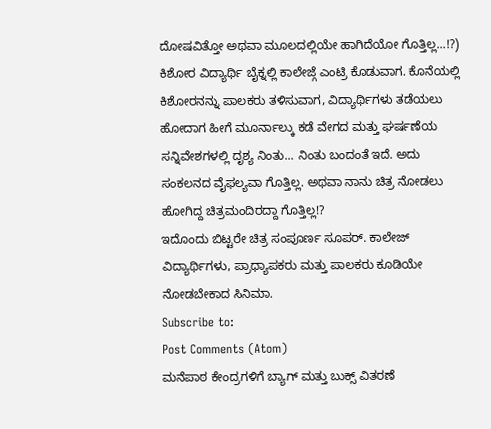ದೋಷವಿತ್ತೋ ಅಥವಾ ಮೂಲದಲ್ಲಿಯೇ ಹಾಗಿದೆಯೋ ಗೊತ್ತಿಲ್ಲ...!?) ಕಿಶೋರ ವಿದ್ಯಾರ್ಥಿ ಬೈಕ್ನಲ್ಲಿ ಕಾಲೇಜ್ಗೆ ಎಂಟ್ರಿ ಕೊಡುವಾಗ. ಕೊನೆಯಲ್ಲಿ ಕಿಶೋರನನ್ನು ಪಾಲಕರು ತಳಿಸುವಾಗ, ವಿದ್ಯಾರ್ಥಿಗಳು ತಡೆಯಲು ಹೋದಾಗ ಹೀಗೆ ಮೂರ್ನಾಲ್ಕು ಕಡೆ ವೇಗದ ಮತ್ತು ಘರ್ಷಣೆಯ ಸನ್ನಿವೇಶಗಳಲ್ಲಿ ದೃಶ್ಯ ನಿಂತು... ನಿಂತು ಬಂದಂತೆ ಇದೆ. ಅದು ಸಂಕಲನದ ವೈಫಲ್ಯವಾ ಗೊತ್ತಿಲ್ಲ. ಅಥವಾ ನಾನು ಚಿತ್ರ ನೋಡಲು ಹೋಗಿದ್ದ ಚಿತ್ರಮಂದಿರದ್ದಾ ಗೊತ್ತಿಲ್ಲ!?
ಇದೊಂದು ಬಿಟ್ಟರೇ ಚಿತ್ರ ಸಂಪೂರ್ಣ ಸೂಪರ್. ಕಾಲೇಜ್ ವಿದ್ಯಾರ್ಥಿಗಳು, ಪ್ರಾಧ್ಯಾಪಕರು ಮತ್ತು ಪಾಲಕರು ಕೂಡಿಯೇ ನೋಡಬೇಕಾದ ಸಿನಿಮಾ.
Subscribe to:
Post Comments (Atom)
ಮನೆಪಾಠ ಕೇಂದ್ರಗಳಿಗೆ ಬ್ಯಾಗ್ ಮತ್ತು ಬುಕ್ಸ್ ವಿತರಣೆ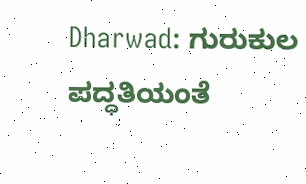Dharwad: ಗುರುಕುಲ ಪದ್ಧತಿಯಂತೆ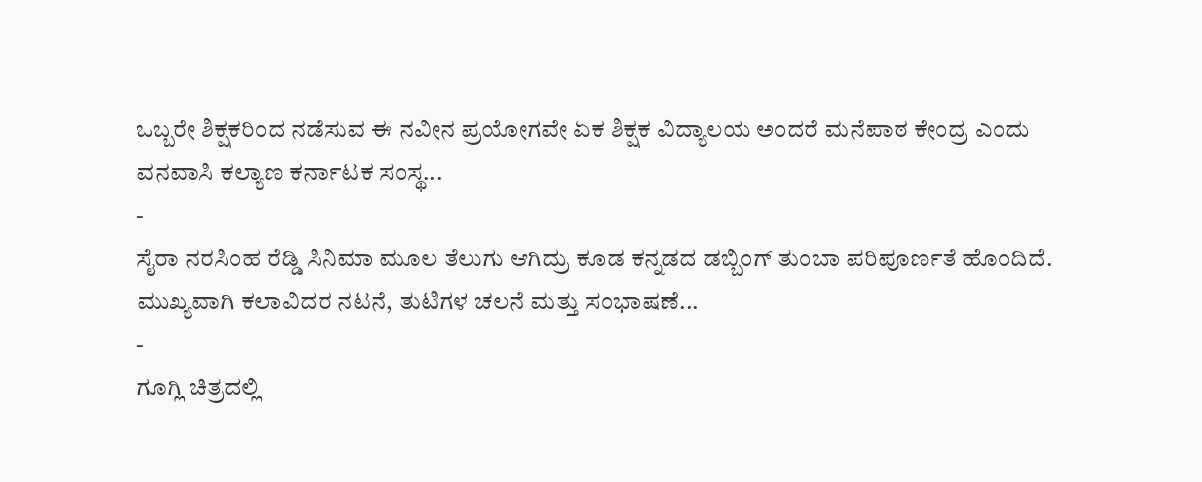ಒಬ್ಬರೇ ಶಿಕ್ಷಕರಿಂದ ನಡೆಸುವ ಈ ನವೀನ ಪ್ರಯೋಗವೇ ಏಕ ಶಿಕ್ಷಕ ವಿದ್ಯಾಲಯ ಅಂದರೆ ಮನೆಪಾಠ ಕೇಂದ್ರ ಎಂದು ವನವಾಸಿ ಕಲ್ಯಾಣ ಕರ್ನಾಟಕ ಸಂಸ್ಥ...
-
ಸೈರಾ ನರಸಿಂಹ ರೆಡ್ಡಿ ಸಿನಿಮಾ ಮೂಲ ತೆಲುಗು ಆಗಿದ್ರು ಕೂಡ ಕನ್ನಡದ ಡಬ್ಬಿಂಗ್ ತುಂಬಾ ಪರಿಪೂರ್ಣತೆ ಹೊಂದಿದೆ. ಮುಖ್ಯವಾಗಿ ಕಲಾವಿದರ ನಟನೆ, ತುಟಿಗಳ ಚಲನೆ ಮತ್ತು ಸಂಭಾಷಣೆ...
-
ಗೂಗ್ಲಿ ಚಿತ್ರದಲ್ಲಿ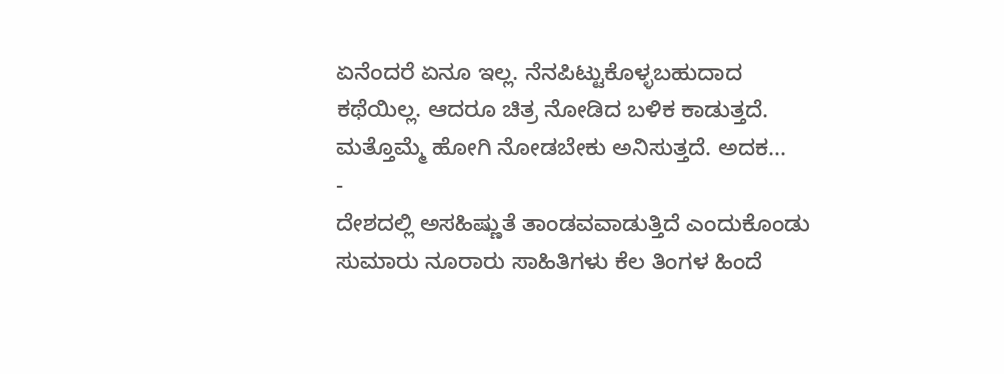ಏನೆಂದರೆ ಏನೂ ಇಲ್ಲ. ನೆನಪಿಟ್ಟುಕೊಳ್ಳಬಹುದಾದ ಕಥೆಯಿಲ್ಲ. ಆದರೂ ಚಿತ್ರ ನೋಡಿದ ಬಳಿಕ ಕಾಡುತ್ತದೆ. ಮತ್ತೊಮ್ಮೆ ಹೋಗಿ ನೋಡಬೇಕು ಅನಿಸುತ್ತದೆ. ಅದಕ...
-
ದೇಶದಲ್ಲಿ ಅಸಹಿಷ್ಣುತೆ ತಾಂಡವವಾಡುತ್ತಿದೆ ಎಂದುಕೊಂಡು ಸುಮಾರು ನೂರಾರು ಸಾಹಿತಿಗಳು ಕೆಲ ತಿಂಗಳ ಹಿಂದೆ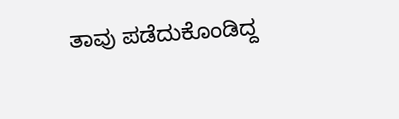ತಾವು ಪಡೆದುಕೊಂಡಿದ್ದ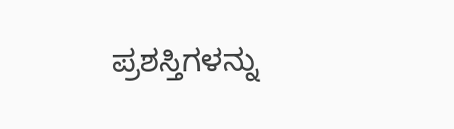ಪ್ರಶಸ್ತಿಗಳನ್ನು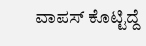ವಾಪಸ್ ಕೊಟ್ಟಿದ್ದೆ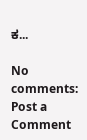ಕ...

No comments:
Post a Comment